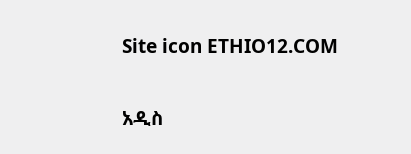Site icon ETHIO12.COM

አዲስ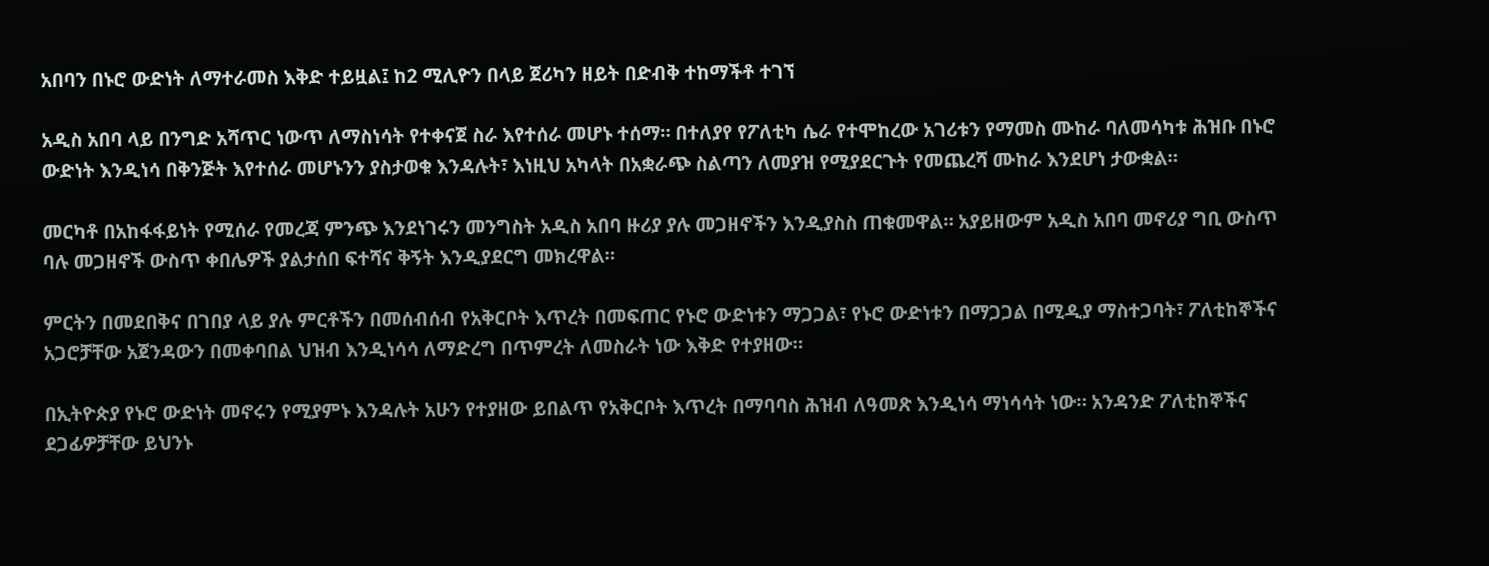አበባን በኑሮ ውድነት ለማተራመስ እቅድ ተይዟል፤ ከ2 ሚሊዮን በላይ ጀሪካን ዘይት በድብቅ ተከማችቶ ተገኘ

አዲስ አበባ ላይ በንግድ አሻጥር ነውጥ ለማስነሳት የተቀናጀ ስራ እየተሰራ መሆኑ ተሰማ። በተለያየ የፖለቲካ ሴራ የተሞከረው አገሪቱን የማመስ ሙከራ ባለመሳካቱ ሕዝቡ በኑሮ ውድነት እንዲነሳ በቅንጅት እየተሰራ መሆኑንን ያስታወቁ እንዳሉት፣ እነዚህ አካላት በአቋራጭ ስልጣን ለመያዝ የሚያደርጉት የመጨረሻ ሙከራ እንደሆነ ታውቋል።

መርካቶ በአከፋፋይነት የሚሰራ የመረጃ ምንጭ እንደነገሩን መንግስት አዲስ አበባ ዙሪያ ያሉ መጋዘኖችን እንዲያስስ ጠቁመዋል። አያይዘውም አዲስ አበባ መኖሪያ ግቢ ውስጥ ባሉ መጋዘኖች ውስጥ ቀበሌዎች ያልታሰበ ፍተሻና ቅኝት እንዲያደርግ መክረዋል።

ምርትን በመደበቅና በገበያ ላይ ያሉ ምርቶችን በመሰብሰብ የአቅርቦት እጥረት በመፍጠር የኑሮ ውድነቱን ማጋጋል፣ የኑሮ ውድነቱን በማጋጋል በሚዲያ ማስተጋባት፣ ፖለቲከኞችና አጋሮቻቸው አጀንዳውን በመቀባበል ህዝብ እንዲነሳሳ ለማድረግ በጥምረት ለመስራት ነው እቅድ የተያዘው።

በኢትዮጵያ የኑሮ ውድነት መኖሩን የሚያምኑ እንዳሉት አሁን የተያዘው ይበልጥ የአቅርቦት እጥረት በማባባስ ሕዝብ ለዓመጽ እንዲነሳ ማነሳሳት ነው። አንዳንድ ፖለቲከኞችና ደጋፊዎቻቸው ይህንኑ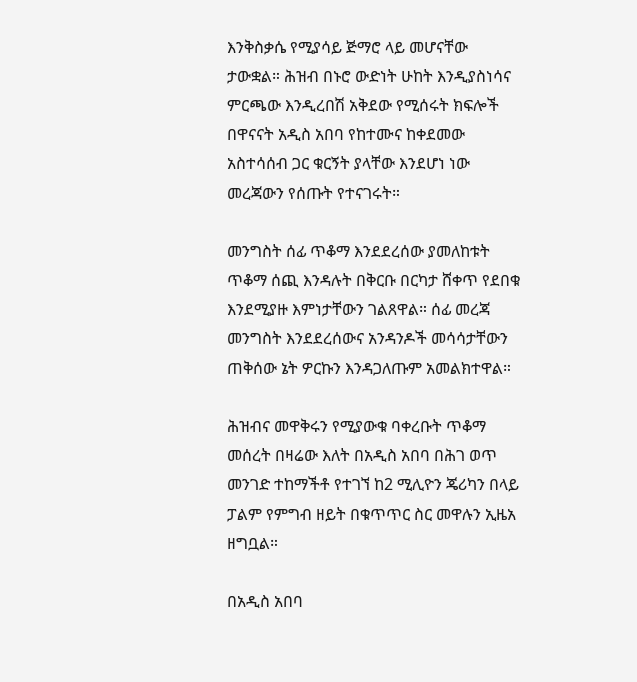እንቅስቃሴ የሚያሳይ ጅማሮ ላይ መሆናቸው ታውቋል። ሕዝብ በኑሮ ውድነት ሁከት እንዲያስነሳና ምርጫው እንዲረበሽ አቅደው የሚሰሩት ክፍሎች በዋናናት አዲስ አበባ የከተሙና ከቀደመው አስተሳሰብ ጋር ቁርኝት ያላቸው እንደሆነ ነው መረጃውን የሰጡት የተናገሩት።

መንግስት ሰፊ ጥቆማ እንደደረሰው ያመለከቱት ጥቆማ ሰጪ እንዳሉት በቅርቡ በርካታ ሸቀጥ የደበቁ እንደሚያዙ እምነታቸውን ገልጸዋል። ሰፊ መረጃ መንግስት እንደደረሰውና አንዳንዶች መሳሳታቸውን ጠቅሰው ኔት ዎርኩን እንዳጋለጡም አመልክተዋል።

ሕዝብና መዋቅሩን የሚያውቁ ባቀረቡት ጥቆማ መሰረት በዛሬው እለት በአዲስ አበባ በሕገ ወጥ መንገድ ተከማችቶ የተገኘ ከ2 ሚሊዮን ጄሪካን በላይ ፓልም የምግብ ዘይት በቁጥጥር ስር መዋሉን ኢዜአ ዘግቧል።

በአዲስ አበባ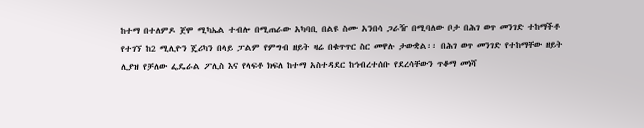ከተማ በተለምዶ ጀሞ ሚካኤል ተብሎ በሚጠራው አካባቢ በልዩ ስሙ አንበሳ ጋራዥ በሚባለው ቦታ በሕገ ወጥ መንገድ ተከማችቶ የተገኘ ከ2 ሚሊዮን ጄሪካን በላይ ፓልም የምግብ ዘይት ዛሬ በቁጥጥር ስር መዋሉ ታውቋል፡፡ በሕገ ወጥ መንገድ የተከማቸው ዘይት ሊያዝ የቻለው ፌዴራል ፖሊስ እና የላፍቶ ክፍለ ከተማ አስተዳደር ከኅብረተሰቡ የደረሳቸውን ጥቆማ መነሻ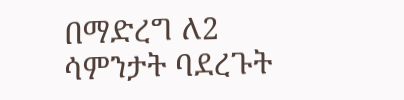በማድረግ ለ2 ሳምንታት ባደረጉት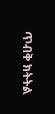ጥብቅ ክትትል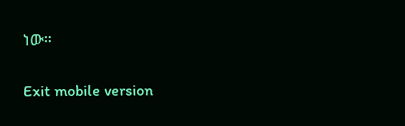ነው።

Exit mobile version